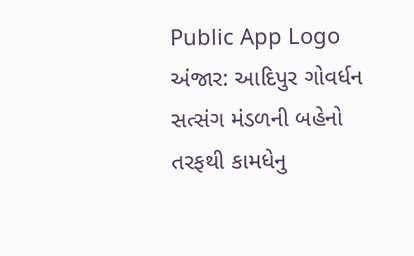Public App Logo
અંજાર: આદિપુર ગોવર્ધન સત્સંગ મંડળની બહેનો તરફથી કામધેનુ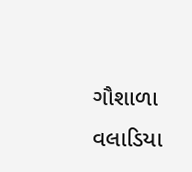ગૌશાળા વલાડિયા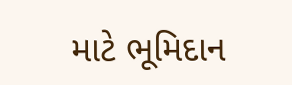માટે ભૂમિદાન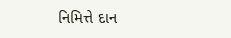નિમિત્તે દાન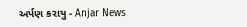અર્પણ કરાયુ - Anjar News